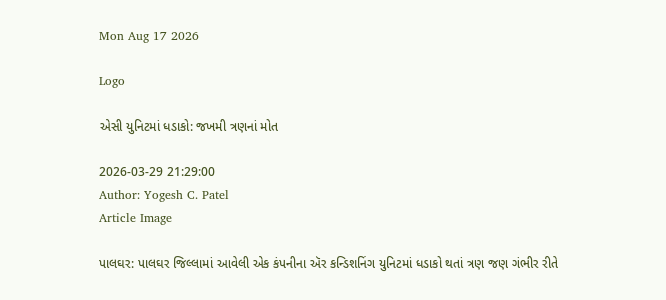Mon Aug 17 2026

Logo

એસી યુનિટમાં ધડાકો: જખમી ત્રણનાં મોત

2026-03-29 21:29:00
Author: Yogesh C. Patel
Article Image

પાલઘર: પાલઘર જિલ્લામાં આવેલી એક કંપનીના ઍર કન્ડિશનિંગ યુનિટમાં ધડાકો થતાં ત્રણ જણ ગંભીર રીતે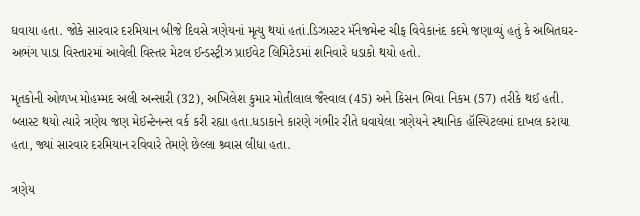ઘવાયા હતા. જોકે સારવાર દરમિયાન બીજે દિવસે ત્રણેયનાં મૃત્યુ થયાં હતાં.ડિઝાસ્ટર મૅનેજમેન્ટ ચીફ વિવેકાનંદ કદમે જણાવ્યું હતું કે અબિતઘર-અભંગ પાડા વિસ્તારમાં આવેલી વિસ્તર મેટલ ઈન્ડસ્ટ્રીઝ પ્રાઈવેટ લિમિટેડમાં શનિવારે ધડાકો થયો હતો.

મૃતકોની ઓળખ મોહમ્મદ અલી અન્સારી (32), અખિલેશ કુમાર મોતીલાલ જૈસ્વાલ (45) અને કિસન ભિવા નિકમ (57) તરીકે થઈ હતી. બ્લાસ્ટ થયો ત્યારે ત્રણેય જણ મેઈન્ટેનન્સ વર્ક કરી રહ્યા હતા.ધડાકાને કારણે ગંભીર રીતે ઘવાયેલા ત્રણેયને સ્થાનિક હૉસ્પિટલમાં દાખલ કરાયા હતા, જ્યાં સારવાર દરમિયાન રવિવારે તેમણે છેલ્લા શ્ર્વાસ લીધા હતા.

ત્રણેય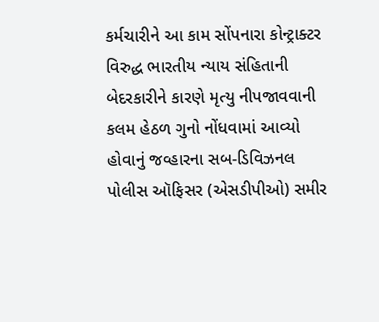કર્મચારીને આ કામ સોંપનારા કોન્ટ્રાક્ટર વિરુદ્ધ ભારતીય ન્યાય સંહિતાની બેદરકારીને કારણે મૃત્યુ નીપજાવવાની કલમ હેઠળ ગુનો નોંધવામાં આવ્યો હોવાનું જવ્હારના સબ-ડિવિઝનલ પોલીસ ઑફિસર (એસડીપીઓ) સમીર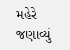મહેરે જણાવ્યું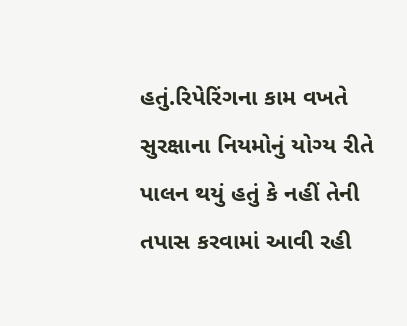હતું.રિપેરિંગના કામ વખતે સુરક્ષાના નિયમોનું યોગ્ય રીતે પાલન થયું હતું કે નહીં તેની તપાસ કરવામાં આવી રહી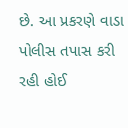છે. આ પ્રકરણે વાડા પોલીસ તપાસ કરી રહી હોઈ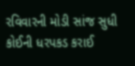રવિવારની મોડી સાંજ સુધી કોઈની ધરપકડ કરાઈ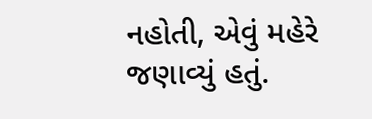નહોતી, એવું મહેરે જણાવ્યું હતું.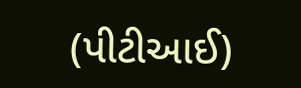(પીટીઆઈ)